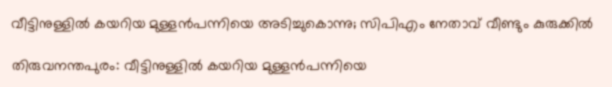വീട്ടിനുള്ളില്‍ കയറിയ മുള്ളന്‍പന്നിയെ അടിച്ചുകൊന്നു; സിപിഎം നേതാവ് വീണ്ടും കുരുക്കില്‍

തിരുവനന്തപുരം: വീട്ടിനുള്ളില്‍ കയറിയ മുള്ളന്‍പന്നിയെ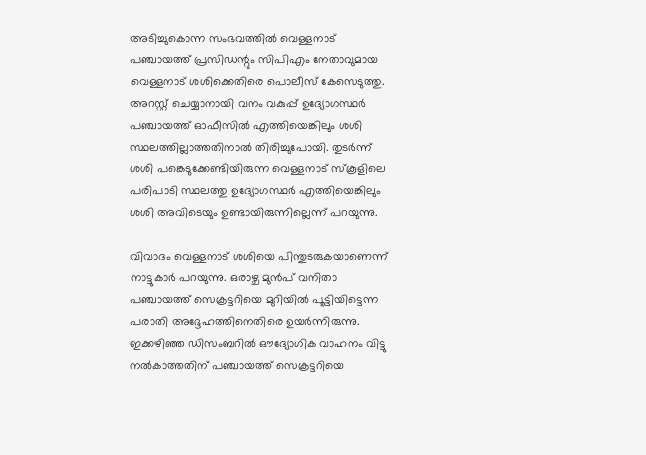അടിച്ചുകൊന്ന സംഭവത്തില്‍ വെള്ളനാട് പഞ്ചായത്ത് പ്രസിഡന്റും സിപിഎം നേതാവുമായ വെള്ളനാട് ശശിക്കെതിരെ പൊലീസ് കേസെടുത്തു. അറസ്റ്റ് ചെയ്യാനായി വനം വകുപ്പ് ഉദ്യോഗസ്ഥര്‍ പഞ്ചായത്ത് ഓഫീസില്‍ എത്തിയെങ്കിലും ശശി സ്ഥലത്തില്ലാത്തതിനാല്‍ തിരിച്ചുപോയി. തുടര്‍ന്ന് ശശി പങ്കെടുക്കേണ്ടിയിരുന്ന വെള്ളനാട് സ്‌കൂളിലെ പരിപാടി സ്ഥലത്തു ഉദ്യോഗസ്ഥര്‍ എത്തിയെങ്കിലും ശശി അവിടെയും ഉണ്ടായിരുന്നില്ലെന്ന് പറയുന്നു.

വിവാദം വെള്ളനാട് ശശിയെ പിന്തുടരുകയാണെന്ന് നാട്ടുകാര്‍ പറയുന്നു. ഒരാഴ്ച മുന്‍പ് വനിതാ പഞ്ചായത്ത് സെക്രട്ടറിയെ മുറിയില്‍ പൂട്ടിയിട്ടെന്ന പരാതി അദ്ദേഹത്തിനെതിരെ ഉയര്‍ന്നിരുന്നു. ഇക്കഴിഞ്ഞ ഡിസംബറില്‍ ഔദ്യോഗിക വാഹനം വിട്ടു നല്‍കാത്തതിന് പഞ്ചായത്ത് സെക്രട്ടറിയെ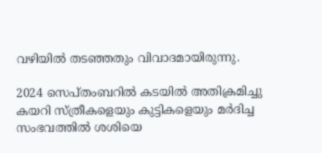വഴിയില്‍ തടഞ്ഞതും വിവാദമായിരുന്നു.

2024 സെപ്തംബറില്‍ കടയില്‍ അതിക്രമിച്ചു കയറി സ്ത്രീകളെയും കുട്ടികളെയും മര്‍ദിച്ച സംഭവത്തില്‍ ശശിയെ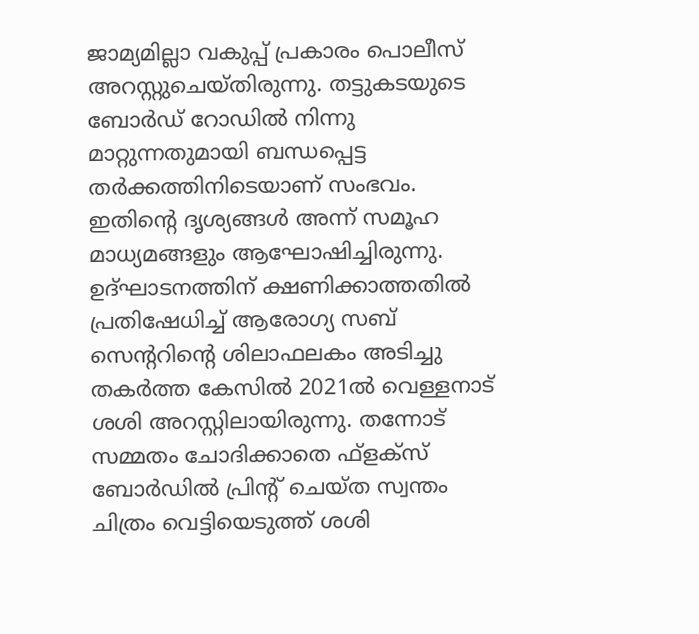ജാമ്യമില്ലാ വകുപ്പ് പ്രകാരം പൊലീസ് അറസ്റ്റുചെയ്തിരുന്നു. തട്ടുകടയുടെ ബോര്‍ഡ് റോഡില്‍ നിന്നു മാറ്റുന്നതുമായി ബന്ധപ്പെട്ട തര്‍ക്കത്തിനിടെയാണ് സംഭവം. ഇതിന്റെ ദൃശ്യങ്ങള്‍ അന്ന് സമൂഹ മാധ്യമങ്ങളും ആഘോഷിച്ചിരുന്നു. ഉദ്ഘാടനത്തിന് ക്ഷണിക്കാത്തതില്‍ പ്രതിഷേധിച്ച് ആരോഗ്യ സബ് സെന്ററിന്റെ ശിലാഫലകം അടിച്ചു തകര്‍ത്ത കേസില്‍ 2021ല്‍ വെള്ളനാട് ശശി അറസ്റ്റിലായിരുന്നു. തന്നോട് സമ്മതം ചോദിക്കാതെ ഫ്‌ളക്‌സ് ബോര്‍ഡില്‍ പ്രിന്റ് ചെയ്ത സ്വന്തം ചിത്രം വെട്ടിയെടുത്ത് ശശി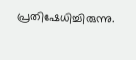പ്രതിഷേധിച്ചിരുന്നു.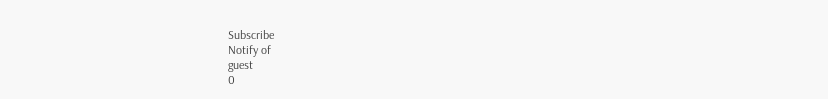Subscribe
Notify of
guest
0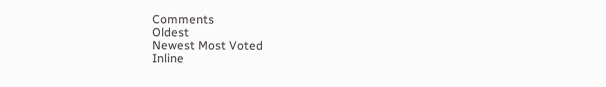Comments
Oldest
Newest Most Voted
Inline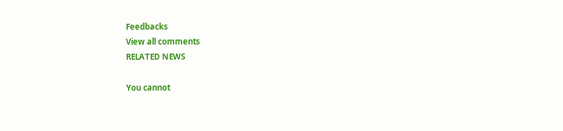Feedbacks
View all comments
RELATED NEWS

You cannot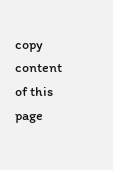copy content of this page